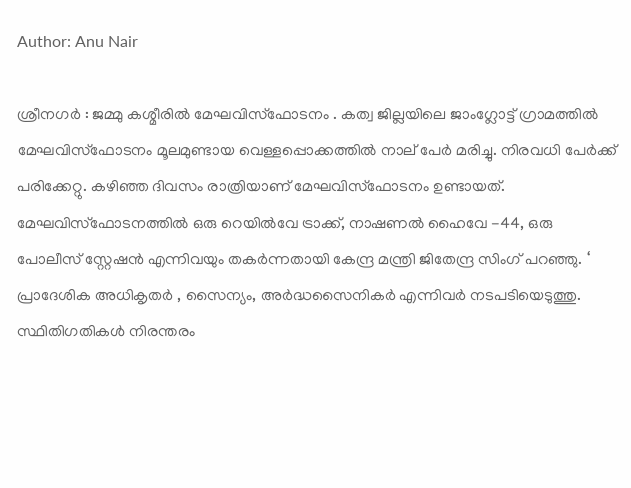Author: Anu Nair

ശ്രീനഗർ : ജമ്മു കശ്മീരിൽ മേഘവിസ്ഫോടനം . കത്വ ജില്ലയിലെ ജാംഗ്ലോട്ട് ഗ്രാമത്തിൽ മേഘവിസ്ഫോടനം മൂലമുണ്ടായ വെള്ളപ്പൊക്കത്തിൽ നാല് പേർ മരിച്ചു. നിരവധി പേർക്ക് പരിക്കേറ്റു. കഴിഞ്ഞ ദിവസം രാത്രിയാണ് മേഘവിസ്ഫോടനം ഉണ്ടായത്. മേഘവിസ്ഫോടനത്തിൽ ഒരു റെയിൽവേ ട്രാക്ക്, നാഷണൽ ഹൈവേ -44, ഒരു പോലീസ് സ്റ്റേഷൻ എന്നിവയും തകർന്നതായി കേന്ദ്ര മന്ത്രി ജിതേന്ദ്ര സിംഗ് പറഞ്ഞു. ‘ പ്രാദേശിക അധികൃതർ , സൈന്യം, അർദ്ധസൈനികർ എന്നിവർ നടപടിയെടുത്തു. സ്ഥിതിഗതികൾ നിരന്തരം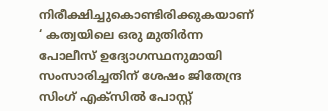നിരീക്ഷിച്ചുകൊണ്ടിരിക്കുകയാണ് ‘ കത്വയിലെ ഒരു മുതിർന്ന പോലീസ് ഉദ്യോഗസ്ഥനുമായി സംസാരിച്ചതിന് ശേഷം ജിതേന്ദ്ര സിംഗ് എക്‌സിൽ പോസ്റ്റ്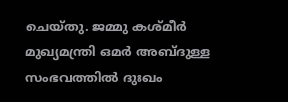ചെയ്തു. ജമ്മു കശ്മീർ മുഖ്യമന്ത്രി ഒമർ അബ്ദുള്ള സംഭവത്തിൽ ദുഃഖം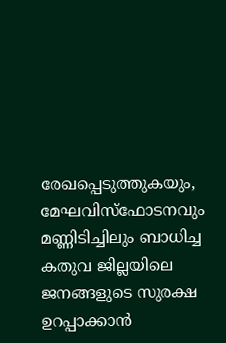രേഖപ്പെടുത്തുകയും, മേഘവിസ്ഫോടനവും മണ്ണിടിച്ചിലും ബാധിച്ച കതുവ ജില്ലയിലെ ജനങ്ങളുടെ സുരക്ഷ ഉറപ്പാക്കാൻ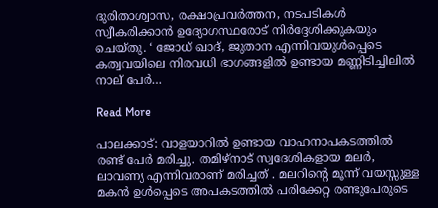ദുരിതാശ്വാസ, രക്ഷാപ്രവർത്തന, നടപടികൾ സ്വീകരിക്കാൻ ഉദ്യോഗസ്ഥരോട് നിർദ്ദേശിക്കുകയും ചെയ്തു. ‘ ജോധ് ഖാദ്, ജുതാന എന്നിവയുൾപ്പെടെ കത്വവയിലെ നിരവധി ഭാഗങ്ങളിൽ ഉണ്ടായ മണ്ണിടിച്ചിലിൽ നാല് പേർ…

Read More

പാലക്കാട്: വാളയാറിൽ ഉണ്ടായ വാഹനാപകടത്തിൽ രണ്ട് പേർ മരിച്ചു. തമിഴ്‌നാട് സ്വദേശികളായ മലർ, ലാവണ്യ എന്നിവരാണ് മരിച്ചത് . മലറിന്റെ മൂന്ന് വയസ്സുള്ള മകൻ ഉൾപ്പെടെ അപകടത്തിൽ പരിക്കേറ്റ രണ്ടുപേരുടെ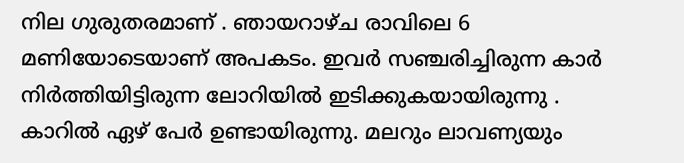നില ഗുരുതരമാണ് . ഞായറാഴ്ച രാവിലെ 6 മണിയോടെയാണ് അപകടം. ഇവർ സഞ്ചരിച്ചിരുന്ന കാർ നിർത്തിയിട്ടിരുന്ന ലോറിയിൽ ഇടിക്കുകയായിരുന്നു . കാറിൽ ഏഴ് പേർ ഉണ്ടായിരുന്നു. മലറും ലാവണ്യയും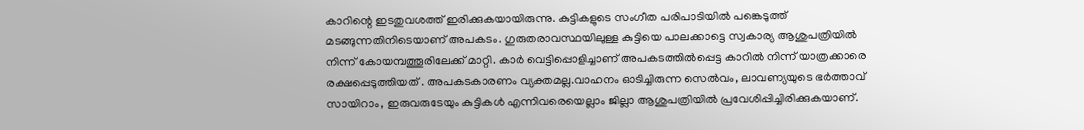കാറിന്റെ ഇടതുവശത്ത് ഇരിക്കുകയായിരുന്നു. കുട്ടികളുടെ സംഗീത പരിപാടിയിൽ പങ്കെടുത്ത് മടങ്ങുന്നതിനിടെയാണ് അപകടം. ഗുരുതരാവസ്ഥയിലുള്ള കുട്ടിയെ പാലക്കാട്ടെ സ്വകാര്യ ആശുപത്രിയിൽ നിന്ന് കോയമ്പത്തൂരിലേക്ക് മാറ്റി. കാർ വെട്ടിപ്പൊളിച്ചാണ് അപകടത്തിൽപ്പെട്ട കാറിൽ നിന്ന് യാത്രക്കാരെ രക്ഷപ്പെടുത്തിയത് . അപകടകാരണം വ്യക്തമല്ല.വാഹനം ഓടിച്ചിരുന്ന സെല്‍വം, ലാവണ്യയുടെ ഭര്‍ത്താവ് സായിറാം, ഇരുവരുടേയും കുട്ടികള്‍ എന്നിവരെയെല്ലാം ജില്ലാ ആശുപത്രിയില്‍ പ്രവേശിപ്പിച്ചിരിക്കുകയാണ്.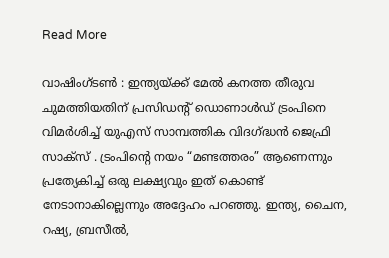Read More

വാഷിംഗ്ടൺ : ഇന്ത്യയ്ക്ക് മേൽ കനത്ത തീരുവ ചുമത്തിയതിന് പ്രസിഡന്റ് ഡൊണാൾഡ് ട്രംപിനെ വിമർശിച്ച് യുഎസ് സാമ്പത്തിക വിദഗ്ദ്ധൻ ജെഫ്രി സാക്സ് . ട്രംപിന്റെ നയം “മണ്ടത്തരം” ആണെന്നും പ്രത്യേകിച്ച് ഒരു ലക്ഷ്യവും ഇത് കൊണ്ട് നേടാനാകില്ലെന്നും അദ്ദേഹം പറഞ്ഞു. ഇന്ത്യ, ചൈന, റഷ്യ, ബ്രസീൽ,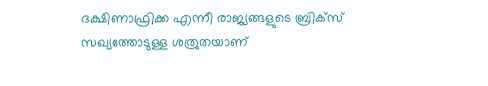ദക്ഷിണാഫ്രിക്ക എന്നീ രാജ്യങ്ങളുടെ ബ്രിക്സ് സഖ്യത്തോടുള്ള ശത്രുതയാണ്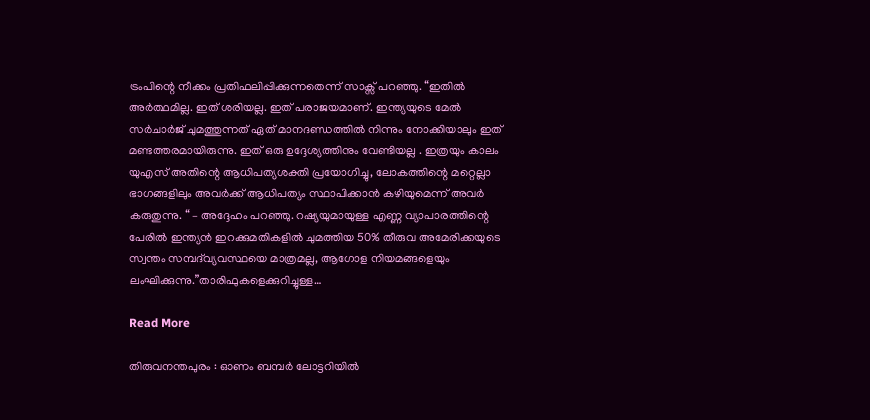ട്രംപിന്റെ നീക്കം പ്രതിഫലിപ്പിക്കുന്നതെന്ന് സാക്സ് പറഞ്ഞു. “ഇതിൽ അർത്ഥമില്ല. ഇത് ശരിയല്ല. ഇത് പരാജയമാണ്. ഇന്ത്യയുടെ മേൽ സർചാർജ് ചുമത്തുന്നത് ഏത് മാനദണ്ഡത്തിൽ നിന്നും നോക്കിയാലും ഇത് മണ്ടത്തരമായിരുന്നു. ഇത് ഒരു ഉദ്ദേശ്യത്തിനും വേണ്ടിയല്ല . ഇത്രയും കാലം യുഎസ് അതിന്റെ ആധിപത്യശക്തി പ്രയോഗിച്ചു, ലോകത്തിന്റെ മറ്റെല്ലാ ഭാഗങ്ങളിലും അവർക്ക് ആധിപത്യം സ്ഥാപിക്കാൻ കഴിയുമെന്ന് അവർ കരുതുന്നു. “ – അദ്ദേഹം പറഞ്ഞു. റഷ്യയുമായുള്ള എണ്ണ വ്യാപാരത്തിന്റെ പേരിൽ ഇന്ത്യൻ ഇറക്കുമതികളിൽ ചുമത്തിയ 50% തീരുവ അമേരിക്കയുടെ സ്വന്തം സമ്പദ്‌വ്യവസ്ഥയെ മാത്രമല്ല, ആഗോള നിയമങ്ങളെയും ലംഘിക്കുന്നു.”താരിഫുകളെക്കുറിച്ചുള്ള…

Read More

തിരുവനന്തപുരം : ഓണം ബമ്പർ ലോട്ടറിയിൽ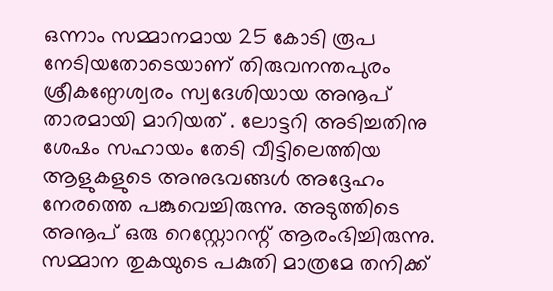ഒന്നാം സമ്മാനമായ 25 കോടി രൂപ നേടിയതോടെയാണ് തിരുവനന്തപുരം ശ്രീകണ്ഠേശ്വരം സ്വദേശിയായ അനൂപ് താരമായി മാറിയത് . ലോട്ടറി അടിച്ചതിനു ശേഷം സഹായം തേടി വീട്ടിലെത്തിയ ആളുകളുടെ അനുഭവങ്ങൾ അദ്ദേഹം നേരത്തെ പങ്കുവെച്ചിരുന്നു. അടുത്തിടെ അനൂപ് ഒരു റെസ്റ്റോറന്റ് ആരംഭിച്ചിരുന്നു. സമ്മാന തുകയുടെ പകുതി മാത്രമേ തനിക്ക്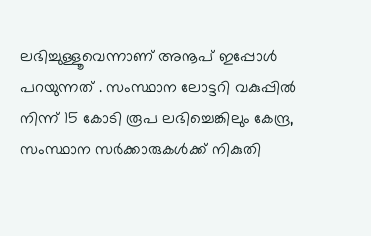ലഭിച്ചുള്ളൂവെന്നാണ് അനൂപ് ഇപ്പോൾ പറയുന്നത് . സംസ്ഥാന ലോട്ടറി വകുപ്പിൽ നിന്ന് 15 കോടി രൂപ ലഭിച്ചെങ്കിലും കേന്ദ്ര, സംസ്ഥാന സർക്കാരുകൾക്ക് നികുതി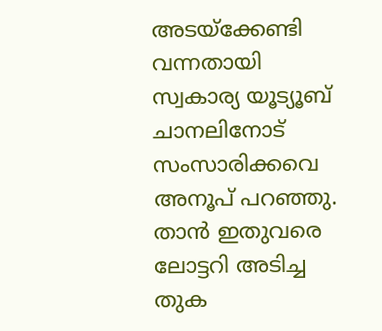അടയ്ക്കേണ്ടി വന്നതായി സ്വകാര്യ യൂട്യൂബ് ചാനലിനോട് സംസാരിക്കവെ അനൂപ് പറഞ്ഞു. താൻ ഇതുവരെ ലോട്ടറി അടിച്ച തുക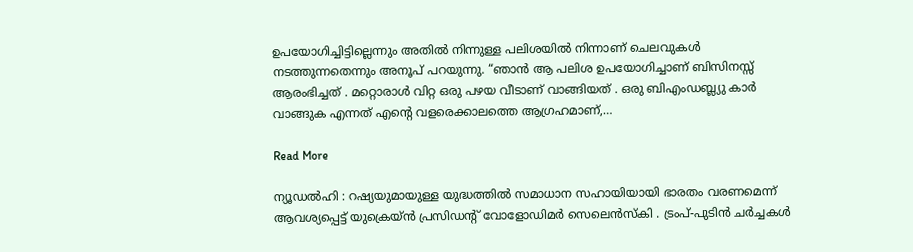ഉപയോഗിച്ചിട്ടില്ലെന്നും അതിൽ നിന്നുള്ള പലിശയിൽ നിന്നാണ് ചെലവുകൾ നടത്തുന്നതെന്നും അനൂപ് പറയുന്നു. “ഞാൻ ആ പലിശ ഉപയോഗിച്ചാണ് ബിസിനസ്സ് ആരംഭിച്ചത് . മറ്റൊരാൾ വിറ്റ ഒരു പഴയ വീടാണ് വാങ്ങിയത് . ഒരു ബിഎംഡബ്ല്യു കാർ വാങ്ങുക എന്നത് എന്റെ വളരെക്കാലത്തെ ആഗ്രഹമാണ്,…

Read More

ന്യൂഡൽഹി : റഷ്യയുമായുള്ള യുദ്ധത്തിൽ സമാധാന സഹായിയായി ഭാരതം വരണമെന്ന് ആവശ്യപ്പെട്ട് യുക്രെയ്ൻ പ്രസിഡന്റ് വോളോഡിമർ സെലെൻസ്‌കി . ട്രംപ്-പുടിൻ ചർച്ചകൾ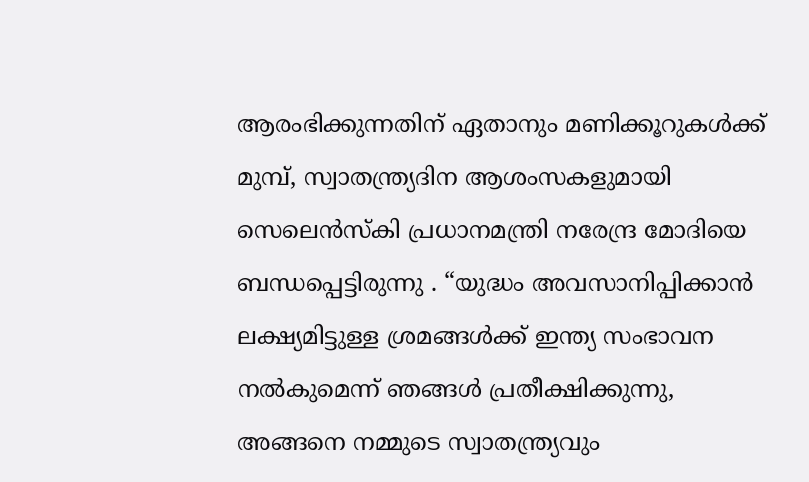ആരംഭിക്കുന്നതിന് ഏതാനും മണിക്കൂറുകൾക്ക് മുമ്പ്, സ്വാതന്ത്ര്യദിന ആശംസകളുമായി സെലെൻസ്‌കി പ്രധാനമന്ത്രി നരേന്ദ്ര മോദിയെ ബന്ധപ്പെട്ടിരുന്നു . “യുദ്ധം അവസാനിപ്പിക്കാൻ ലക്ഷ്യമിട്ടുള്ള ശ്രമങ്ങൾക്ക് ഇന്ത്യ സംഭാവന നൽകുമെന്ന് ഞങ്ങൾ പ്രതീക്ഷിക്കുന്നു, അങ്ങനെ നമ്മുടെ സ്വാതന്ത്ര്യവും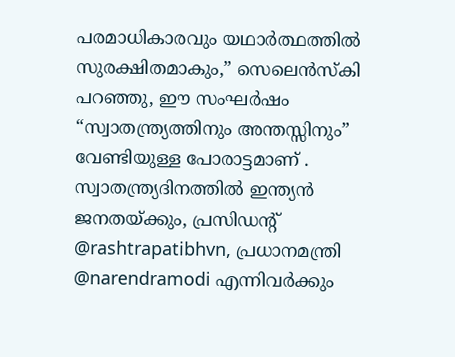പരമാധികാരവും യഥാർത്ഥത്തിൽ സുരക്ഷിതമാകും,” സെലെൻസ്‌കി പറഞ്ഞു, ഈ സംഘർഷം “സ്വാതന്ത്ര്യത്തിനും അന്തസ്സിനും” വേണ്ടിയുള്ള പോരാട്ടമാണ് . സ്വാതന്ത്ര്യദിനത്തിൽ ഇന്ത്യൻ ജനതയ്ക്കും, പ്രസിഡന്റ് @rashtrapatibhvn, പ്രധാനമന്ത്രി @narendramodi എന്നിവർക്കും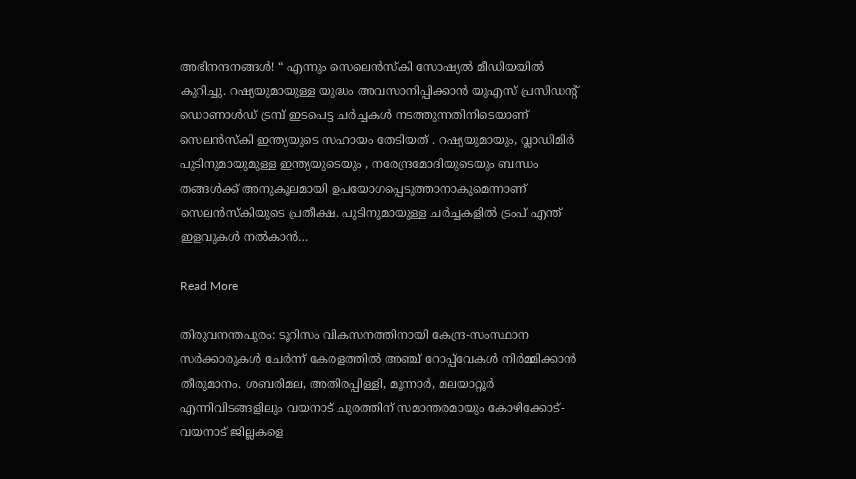അഭിനന്ദനങ്ങൾ! “ എന്നും സെലെൻസ്‌കി സോഷ്യൽ മീഡിയയിൽ കുറിച്ചു. റഷ്യയുമായുള്ള യുദ്ധം അവസാനിപ്പിക്കാൻ യുഎസ് പ്രസിഡന്റ് ഡൊണാൾഡ് ട്രമ്പ് ഇടപെട്ട ചർച്ചകൾ നടത്തുന്നതിനിടെയാണ് സെലൻസ്കി ഇന്ത്യയുടെ സഹായം തേടിയത് . റഷ്യയുമായും, വ്ലാഡിമിർ പുടിനുമായുമുള്ള ഇന്ത്യയുടെയും , നരേന്ദ്രമോദിയുടെയും ബന്ധം തങ്ങൾക്ക് അനുകൂലമായി ഉപയോഗപ്പെടുത്താനാകുമെന്നാണ് സെലൻസ്കിയുടെ പ്രതീക്ഷ. പുടിനുമായുള്ള ചർച്ചകളിൽ ട്രംപ് എന്ത് ഇളവുകൾ നൽകാൻ…

Read More

തിരുവനന്തപുരം: ടൂറിസം വികസനത്തിനായി കേന്ദ്ര-സംസ്ഥാന സർക്കാരുകൾ ചേർന്ന് കേരളത്തിൽ അഞ്ച് റോപ്പ്‌വേകൾ നിർമ്മിക്കാൻ തീരുമാനം. ശബരിമല, അതിരപ്പിള്ളി, മൂന്നാർ, മലയാറ്റൂർ എന്നിവിടങ്ങളിലും വയനാട് ചുരത്തിന് സമാന്തരമായും കോഴിക്കോട്-വയനാട് ജില്ലകളെ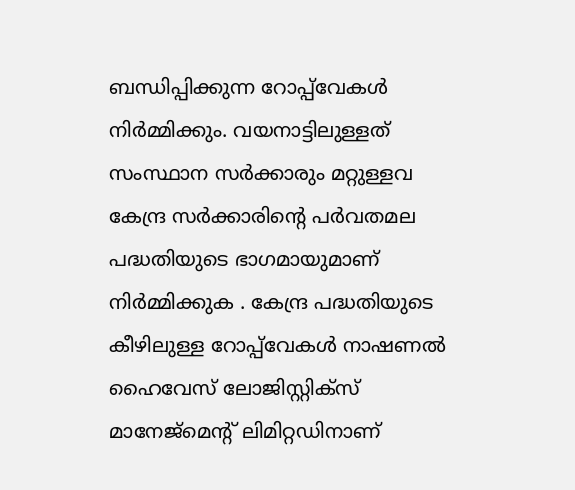ബന്ധിപ്പിക്കുന്ന റോപ്പ്‌വേകൾ നിർമ്മിക്കും. വയനാട്ടിലുള്ളത് സംസ്ഥാന സർക്കാരും മറ്റുള്ളവ കേന്ദ്ര സർക്കാരിന്റെ പർവതമല പദ്ധതിയുടെ ഭാഗമായുമാണ് നിർമ്മിക്കുക . കേന്ദ്ര പദ്ധതിയുടെ കീഴിലുള്ള റോപ്പ്‌വേകൾ നാഷണൽ ഹൈവേസ് ലോജിസ്റ്റിക്സ് മാനേജ്‌മെന്റ് ലിമിറ്റഡിനാണ്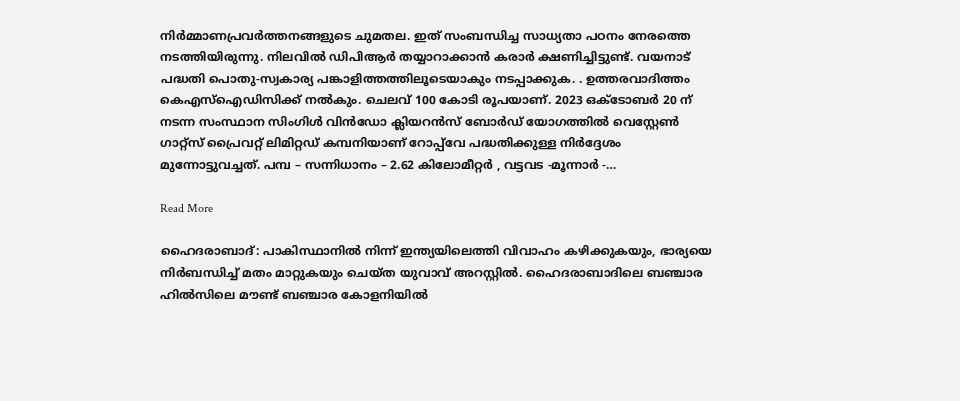നിർമ്മാണപ്രവർത്തനങ്ങളുടെ ചുമതല. ഇത് സംബന്ധിച്ച സാധ്യതാ പഠനം നേരത്തെ നടത്തിയിരുന്നു. നിലവിൽ ഡിപിആർ തയ്യാറാക്കാൻ കരാർ ക്ഷണിച്ചിട്ടുണ്ട്. വയനാട് പദ്ധതി പൊതു-സ്വകാര്യ പങ്കാളിത്തത്തിലൂടെയാകും നടപ്പാക്കുക. . ഉത്തരവാദിത്തം കെഎസ്ഐഡിസിക്ക് നൽകും. ചെലവ് 100 കോടി രൂപയാണ്. 2023 ഒക്ടോബർ 20 ന് നടന്ന സംസ്ഥാന സിംഗിൾ വിൻഡോ ക്ലിയറൻസ് ബോർഡ് യോഗത്തിൽ വെസ്റ്റേൺ ഗാറ്റ്സ് പ്രൈവറ്റ് ലിമിറ്റഡ് കമ്പനിയാണ് റോപ്പ്‌വേ പദ്ധതിക്കുള്ള നിർദ്ദേശം മുന്നോട്ടുവച്ചത്. പമ്പ – സന്നിധാനം – 2.62 കിലോമീറ്റർ , വട്ടവട -മൂന്നാർ -…

Read More

ഹൈദരാബാദ്: പാകിസ്ഥാനിൽ നിന്ന് ഇന്ത്യയിലെത്തി വിവാഹം കഴിക്കുകയും, ഭാര്യയെ നിർബന്ധിച്ച് മതം മാറ്റുകയും ചെയ്ത യുവാവ് അറസ്റ്റിൽ. ഹൈദരാബാദിലെ ബഞ്ചാര ഹിൽസിലെ മൗണ്ട് ബഞ്ചാര കോളനിയിൽ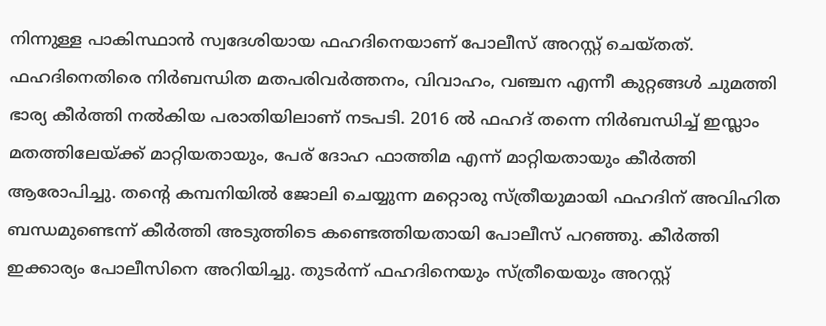നിന്നുള്ള പാകിസ്ഥാൻ സ്വദേശിയായ ഫഹദിനെയാണ് പോലീസ് അറസ്റ്റ് ചെയ്തത്. ഫഹദിനെതിരെ നിർബന്ധിത മതപരിവർത്തനം, വിവാഹം, വഞ്ചന എന്നീ കുറ്റങ്ങൾ ചുമത്തി ഭാര്യ കീർത്തി നൽകിയ പരാതിയിലാണ് നടപടി. 2016 ൽ ഫഹദ് തന്നെ നിർബന്ധിച്ച് ഇസ്ലാം മതത്തിലേയ്ക്ക് മാറ്റിയതായും, പേര് ദോഹ ഫാത്തിമ എന്ന് മാറ്റിയതായും കീർത്തി ആരോപിച്ചു. തന്റെ കമ്പനിയിൽ ജോലി ചെയ്യുന്ന മറ്റൊരു സ്ത്രീയുമായി ഫഹദിന് അവിഹിത ബന്ധമുണ്ടെന്ന് കീർത്തി അടുത്തിടെ കണ്ടെത്തിയതായി പോലീസ് പറഞ്ഞു. കീർത്തി ഇക്കാര്യം പോലീസിനെ അറിയിച്ചു. തുടർന്ന് ഫഹദിനെയും സ്ത്രീയെയും അറസ്റ്റ്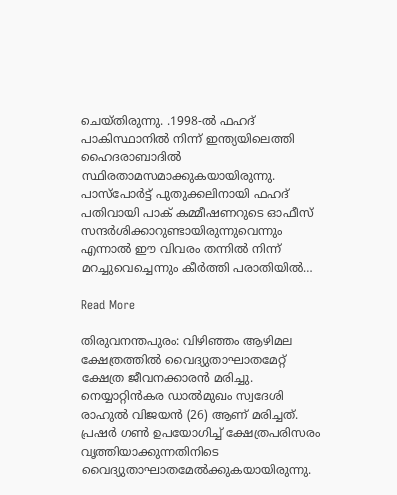ചെയ്തിരുന്നു. .1998-ൽ ഫഹദ് പാകിസ്ഥാനിൽ നിന്ന് ഇന്ത്യയിലെത്തി ഹൈദരാബാദിൽ സ്ഥിരതാമസമാക്കുകയായിരുന്നു. പാസ്‌പോർട്ട് പുതുക്കലിനായി ഫഹദ് പതിവായി പാക് കമ്മീഷണറുടെ ഓഫീസ് സന്ദർശിക്കാറുണ്ടായിരുന്നുവെന്നും എന്നാൽ ഈ വിവരം തന്നിൽ നിന്ന് മറച്ചുവെച്ചെന്നും കീർത്തി പരാതിയിൽ…

Read More

തിരുവനന്തപുരം: വിഴിഞ്ഞം ആഴിമല ക്ഷേത്രത്തിൽ വൈദ്യുതാഘാതമേറ്റ് ക്ഷേത്ര ജീവനക്കാരൻ മരിച്ചു. നെയ്യാറ്റിൻകര ഡാൽമുഖം സ്വദേശി രാഹുൽ വിജയൻ (26) ആണ് മരിച്ചത്. പ്രഷർ ഗൺ ഉപയോഗിച്ച് ക്ഷേത്രപരിസരം വൃത്തിയാക്കുന്നതിനിടെ വൈദ്യുതാഘാതമേൽക്കുകയായിരുന്നു.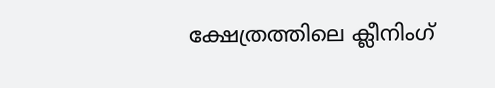ക്ഷേത്രത്തിലെ ക്ലീനിംഗ്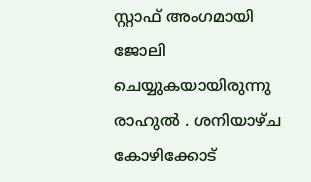സ്റ്റാഫ് അംഗമായി ജോലി ചെയ്യുകയായിരുന്നു രാഹുൽ . ശനിയാഴ്ച കോഴിക്കോട്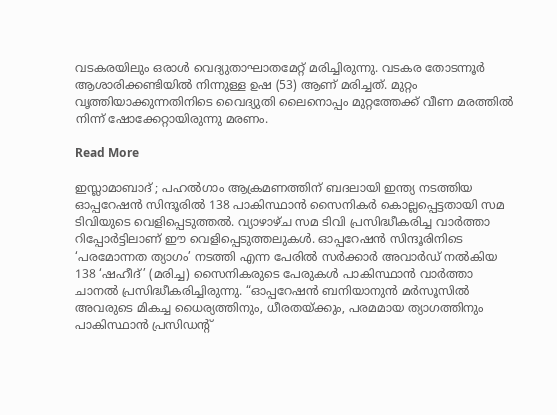വടകരയിലും ഒരാൾ വെദ്യുതാഘാതമേറ്റ് മരിച്ചിരുന്നു. വടകര തോടന്നൂർ ആശാരിക്കണ്ടിയിൽ നിന്നുള്ള ഉഷ (53) ആണ് മരിച്ചത്. മുറ്റം വൃത്തിയാക്കുന്നതിനിടെ വൈദ്യുതി ലൈനൊപ്പം മുറ്റത്തേക്ക് വീണ മരത്തിൽ നിന്ന് ഷോക്കേറ്റായിരുന്നു മരണം.

Read More

ഇസ്ലാമാബാദ് ; പഹൽഗാം ആക്രമണത്തിന് ബദലായി ഇന്ത്യ നടത്തിയ ഓപ്പറേഷൻ സിന്ദൂരിൽ 138 പാകിസ്ഥാൻ സൈനികർ കൊല്ലപ്പെട്ടതായി സമ ടിവിയുടെ വെളിപ്പെടുത്തൽ. വ്യാഴാഴ്ച സമ ടിവി പ്രസിദ്ധീകരിച്ച വാർത്താ റിപ്പോർട്ടിലാണ് ഈ വെളിപ്പെടുത്തലുകൾ. ഓപ്പറേഷൻ സിന്ദൂരിനിടെ ‘പരമോന്നത ത്യാഗം’ നടത്തി എന്ന പേരിൽ സർക്കാർ അവാർഡ് നൽകിയ 138 ‘ഷഹീദ്’ (മരിച്ച) സൈനികരുടെ പേരുകൾ പാകിസ്ഥാൻ വാർത്താ ചാനൽ പ്രസിദ്ധീകരിച്ചിരുന്നു. “ഓപ്പറേഷൻ ബനിയാനുൻ മർസൂസിൽ അവരുടെ മികച്ച ധൈര്യത്തിനും, ധീരതയ്ക്കും, പരമമായ ത്യാഗത്തിനും പാകിസ്ഥാൻ പ്രസിഡന്റ്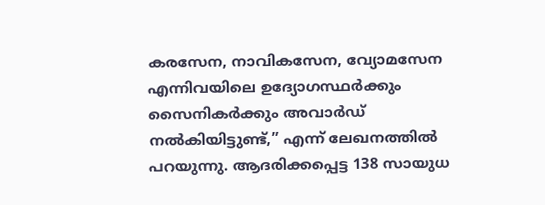കരസേന, നാവികസേന, വ്യോമസേന എന്നിവയിലെ ഉദ്യോഗസ്ഥർക്കും സൈനികർക്കും അവാർഡ് നൽകിയിട്ടുണ്ട്,” എന്ന് ലേഖനത്തിൽ പറയുന്നു. ആദരിക്കപ്പെട്ട 138 സായുധ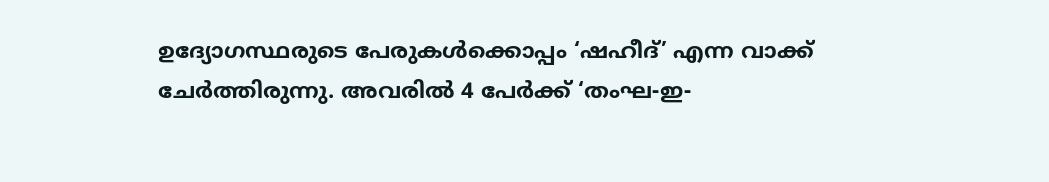ഉദ്യോഗസ്ഥരുടെ പേരുകൾക്കൊപ്പം ‘ഷഹീദ്’ എന്ന വാക്ക് ചേർത്തിരുന്നു. അവരിൽ 4 പേർക്ക് ‘തംഘ-ഇ-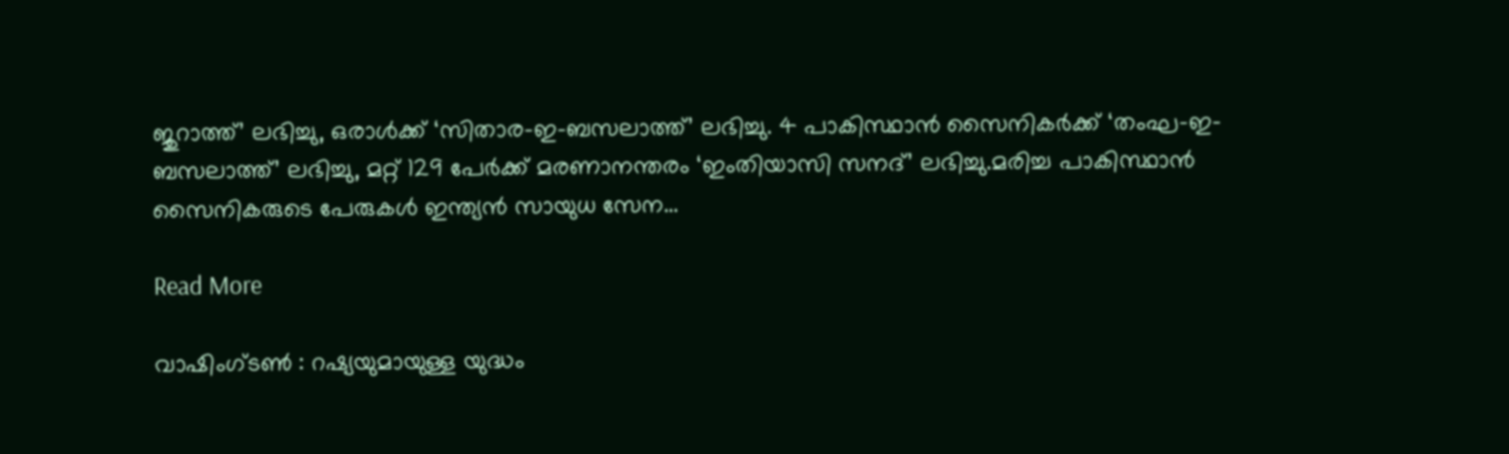ജുറാത്ത്’ ലഭിച്ചു, ഒരാൾക്ക് ‘സിതാര-ഇ-ബസലാത്ത്’ ലഭിച്ചു. 4 പാകിസ്ഥാൻ സൈനികർക്ക് ‘തംഘ-ഇ-ബസലാത്ത്’ ലഭിച്ചു, മറ്റ് 129 പേർക്ക് മരണാനന്തരം ‘ഇംതിയാസി സനദ്’ ലഭിച്ചു.മരിച്ച പാകിസ്ഥാൻ സൈനികരുടെ പേരുകൾ ഇന്ത്യൻ സായുധ സേന…

Read More

വാഷിംഗ്ടൺ : റഷ്യയുമായുള്ള യുദ്ധം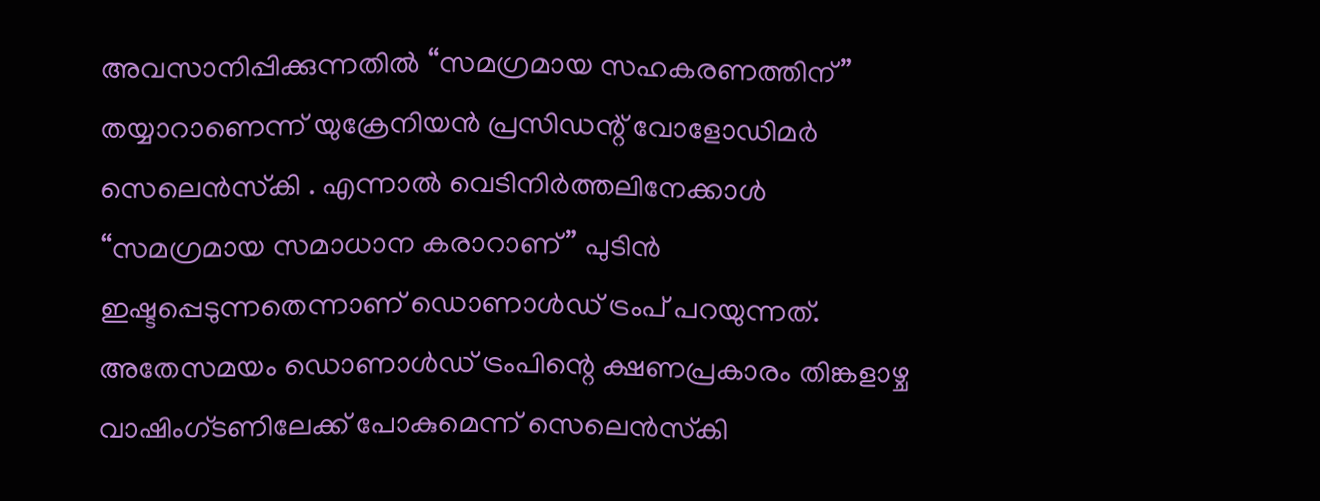അവസാനിപ്പിക്കുന്നതിൽ “സമഗ്രമായ സഹകരണത്തിന്” തയ്യാറാണെന്ന് യുക്രേനിയൻ പ്രസിഡന്റ് വോളോഡിമർ സെലെൻസ്‌കി . എന്നാൽ വെടിനിർത്തലിനേക്കാൾ “സമഗ്രമായ സമാധാന കരാറാണ്” പുടിൻ ഇഷ്ടപ്പെടുന്നതെന്നാണ് ഡൊണാൾഡ് ട്രംപ് പറയുന്നത്. അതേസമയം ഡൊണാൾഡ് ട്രംപിന്റെ ക്ഷണപ്രകാരം തിങ്കളാഴ്ച വാഷിംഗ്ടണിലേക്ക് പോകുമെന്ന് സെലെൻസ്‌കി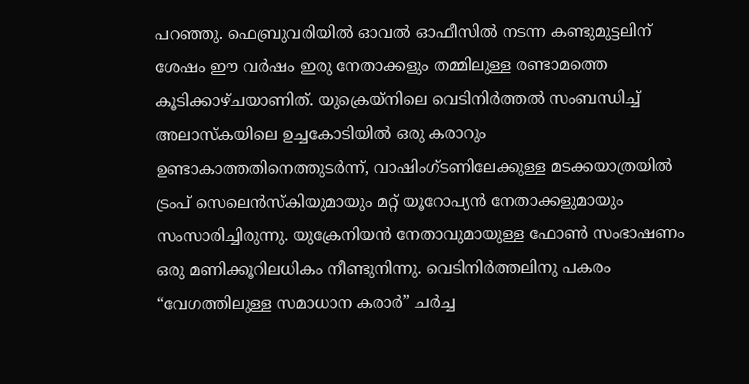പറഞ്ഞു. ഫെബ്രുവരിയിൽ ഓവൽ ഓഫീസിൽ നടന്ന കണ്ടുമുട്ടലിന് ശേഷം ഈ വർഷം ഇരു നേതാക്കളും തമ്മിലുള്ള രണ്ടാമത്തെ കൂടിക്കാഴ്ചയാണിത്. യുക്രെയ്‌നിലെ വെടിനിർത്തൽ സംബന്ധിച്ച് അലാസ്കയിലെ ഉച്ചകോടിയിൽ ഒരു കരാറും ഉണ്ടാകാത്തതിനെത്തുടർന്ന്, വാഷിംഗ്ടണിലേക്കുള്ള മടക്കയാത്രയിൽ ട്രംപ് സെലെൻസ്‌കിയുമായും മറ്റ് യൂറോപ്യൻ നേതാക്കളുമായും സംസാരിച്ചിരുന്നു. യുക്രേനിയൻ നേതാവുമായുള്ള ഫോൺ സംഭാഷണം ഒരു മണിക്കൂറിലധികം നീണ്ടുനിന്നു. വെടിനിർത്തലിനു പകരം “വേഗത്തിലുള്ള സമാധാന കരാർ” ചർച്ച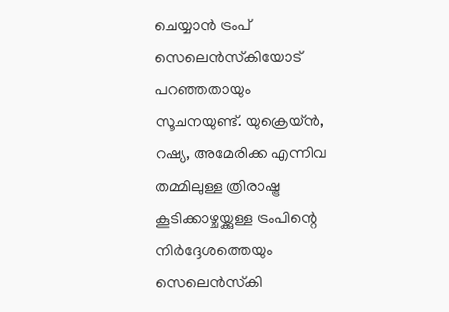ചെയ്യാൻ ട്രംപ് സെലെൻസ്‌കിയോട് പറഞ്ഞതായും സൂചനയുണ്ട്. യുക്രെയ്ൻ, റഷ്യ, അമേരിക്ക എന്നിവ തമ്മിലുള്ള ത്രിരാഷ്ട്ര കൂടിക്കാഴ്ചയ്ക്കുള്ള ട്രംപിന്റെ നിർദ്ദേശത്തെയും സെലെൻസ്‌കി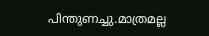പിന്തുണച്ചു.മാത്രമല്ല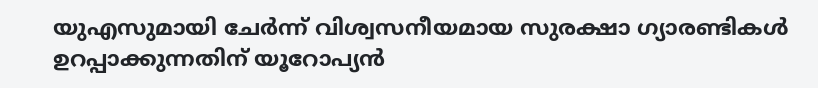യുഎസുമായി ചേർന്ന് വിശ്വസനീയമായ സുരക്ഷാ ഗ്യാരണ്ടികൾ ഉറപ്പാക്കുന്നതിന് യൂറോപ്യൻ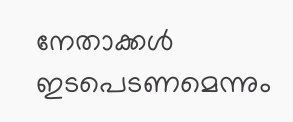നേതാക്കൾ ഇടപെടണമെന്നും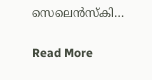സെലെൻസ്‌കി…

Read More